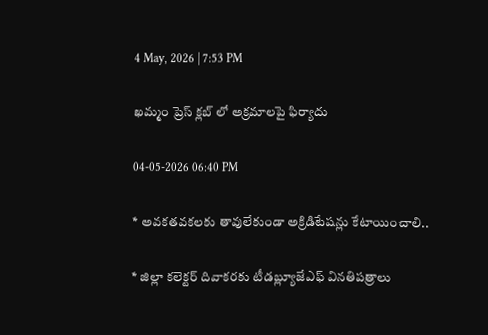4 May, 2026 | 7:53 PM

ఖమ్మం ప్రెస్ క్లబ్ లో అక్రమాలపై ఫిర్యాదు

04-05-2026 06:40 PM

* అవకతవకలకు తావులేకుండా అక్రిడిటేషన్లు కేటాయించాలి..

* జిల్లా కలెక్టర్ దివాకరకు టీడబ్ల్యూజేఎఫ్ వినతిపత్రాలు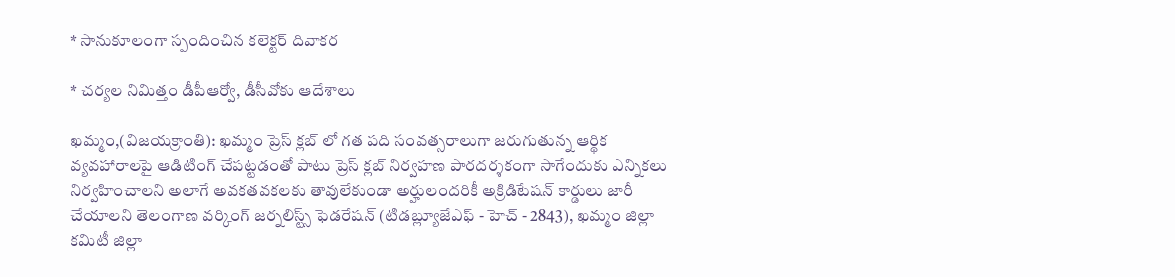* సానుకూలంగా స్పందించిన కలెక్టర్ దివాకర

* చర్యల నిమిత్తం డీపీఆర్వో, డీసీవోకు ఆదేశాలు

ఖమ్మం,(విజయక్రాంతి): ఖమ్మం ప్రెస్ క్లబ్ లో గత పది సంవత్సరాలుగా జరుగుతున్న ఆర్థిక వ్యవహారాలపై ఆడిటింగ్ చేపట్టడంతో పాటు ప్రెస్ క్లబ్ నిర్వహణ పారదర్శకంగా సాగేందుకు ఎన్నికలు నిర్వహించాలని అలాగే అవకతవకలకు తావులేకుండా అర్హులందరికీ అక్రిడిటేషన్ కార్డులు జారీ చేయాలని తెలంగాణ వర్కింగ్ జర్నలిస్ట్స్ ఫెడరేషన్ (టిడబ్ల్యూజేఎఫ్ - హెచ్ - 2843), ఖమ్మం జిల్లా కమిటీ జిల్లా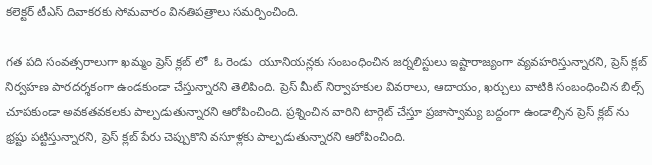కలెక్టర్ టీఎస్ దివాకరకు సోమవారం వినతిపత్రాలు సమర్పించింది.

గత పది సంవత్సరాలుగా ఖమ్మం ప్రెస్ క్లబ్ లో  ఓ రెండు  యూనియన్లకు సంబంధించిన జర్నలిస్టులు ఇష్టారాజ్యంగా వ్యవహరిస్తున్నారని, ప్రెస్ క్లబ్ నిర్వహణ పారదర్శకంగా ఉండకుండా చేస్తున్నారని తెలిపింది. ప్రెస్ మీట్ నిర్వాహకుల వివరాలు, ఆదాయం, ఖర్చులు వాటికి సంబంధించిన బిల్స్ చూపకుండా అవకతవకలకు పాల్పడుతున్నారని ఆరోపించింది. ప్రశ్నించిన వారిని టార్గెట్ చేస్తూ ప్రజాస్వామ్య బద్దంగా ఉండాల్సిన ప్రెస్ క్లబ్ ను భ్రష్టు పట్టిస్తున్నారని, ప్రెస్ క్లబ్ పేరు చెప్పుకొని వసూళ్లకు పాల్పడుతున్నారని ఆరోపించింది.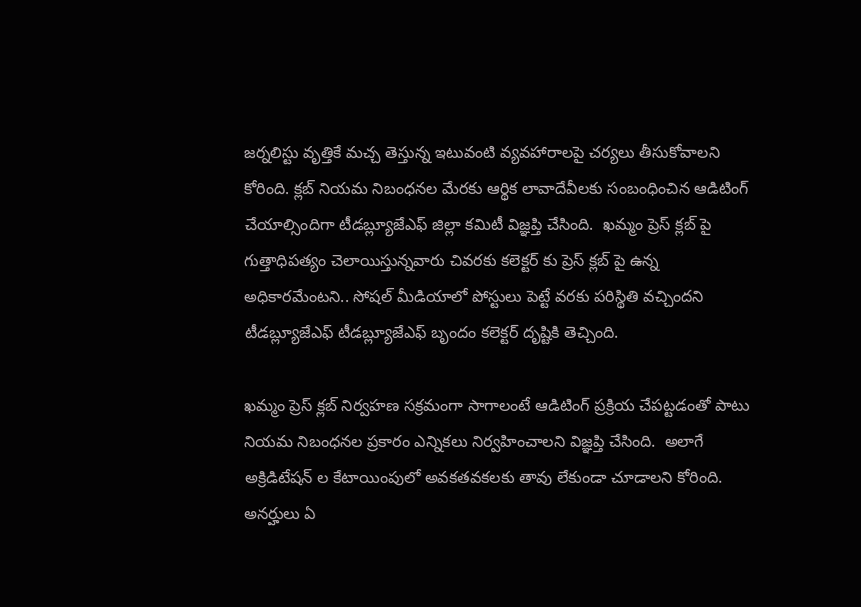జర్నలిస్టు వృత్తికే మచ్చ తెస్తున్న ఇటువంటి వ్యవహారాలపై చర్యలు తీసుకోవాలని కోరింది. క్లబ్ నియమ నిబంధనల మేరకు ఆర్థిక లావాదేవీలకు సంబంధించిన ఆడిటింగ్ చేయాల్సిందిగా టీడబ్ల్యూజేఎఫ్ జిల్లా కమిటీ విజ్ఞప్తి చేసింది.  ఖమ్మం ప్రెస్ క్లబ్ పై గుత్తాధిపత్యం చెలాయిస్తున్నవారు చివరకు కలెక్టర్ కు ప్రెస్ క్లబ్ పై ఉన్న అధికారమేంటని.. సోషల్ మీడియాలో పోస్టులు పెట్టే వరకు పరిస్థితి వచ్చిందని టీడబ్ల్యూజేఎఫ్ టీడబ్ల్యూజేఎఫ్ బృందం కలెక్టర్ దృష్టికి తెచ్చింది.

ఖమ్మం ప్రెస్ క్లబ్ నిర్వహణ సక్రమంగా సాగాలంటే ఆడిటింగ్ ప్రక్రియ చేపట్టడంతో పాటు నియమ నిబంధనల ప్రకారం ఎన్నికలు నిర్వహించాలని విజ్ఞప్తి చేసింది.  అలాగే అక్రిడిటేషన్ ల కేటాయింపులో అవకతవకలకు తావు లేకుండా చూడాలని కోరింది. అనర్హులు ఏ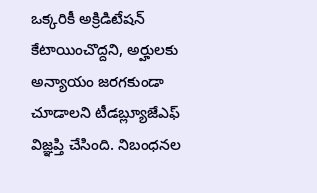ఒక్కరికీ అక్రిడిటేషన్ కేటాయించొద్దని, అర్హులకు అన్యాయం జరగకుండా చూడాలని టీడబ్ల్యూజేఎఫ్ విజ్ఞప్తి చేసింది. నిబంధనల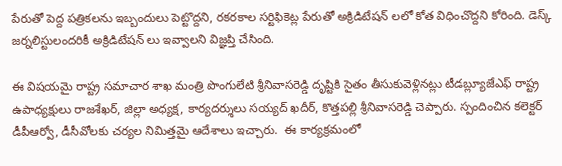పేరుతో పెద్ద పత్రికలను ఇబ్బందులు పెట్టొద్దని, రకరకాల సర్టిఫికెట్ల పేరుతో అక్రిడిటేషన్ లలో కోత విధించొద్దని కోరింది. డెస్క్ జర్నలిస్టులందరికీ అక్రిడిటేషన్ లు ఇవ్వాలని విజ్ఞప్తి చేసింది.

ఈ విషయమై రాష్ట్ర సమాచార శాఖ మంత్రి పొంగులేటి శ్రీనివాసరెడ్డి దృష్టికి సైతం తీసుకువెళ్లినట్లు టీడబ్ల్యూజేఎఫ్ రాష్ట్ర ఉపాధ్యక్షులు రాజశేఖర్, జిల్లా అధ్యక్ష, కార్యదర్శులు సయ్యద్ ఖదీర్, కొత్తపల్లి శ్రీనివాసరెడ్డి చెప్పారు. స్పందించిన కలెక్టర్ డీపీఆర్వో, డీసీవోలకు చర్యల నిమిత్తమై ఆదేశాలు ఇచ్చారు.  ఈ ‌కార్యక్రమంలో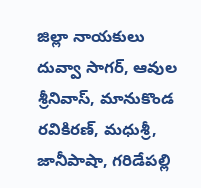జిల్లా నాయకులు దువ్వా సాగర్, ఆవుల శ్రీనివాస్, మానుకొండ రవికిరణ్, మధుశ్రీ, జానీపాషా, గరిడేపల్లి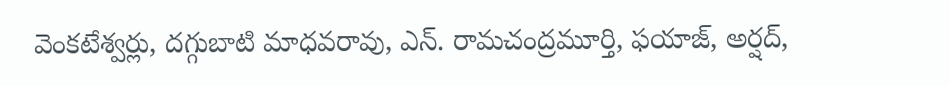వెంకటేశ్వర్లు, దగ్గుబాటి మాధవరావు, ఎన్. రామచంద్రమూర్తి, ఫయాజ్, అర్షద్,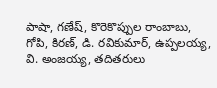పాషా, గణేష్, కొరెకొప్పుల రాంబాబు, గోపి, కిరణ్, డి. రవికుమార్, ఉప్పలయ్య, వి. అంజయ్య, తదితరులు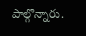పాల్గొన్నారు.